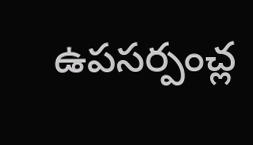ఉపసర్పంచ్ల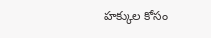హక్కుల కోసం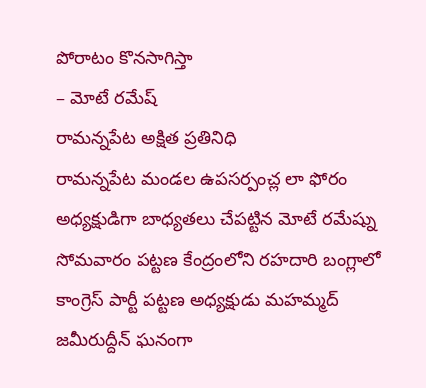పోరాటం కొనసాగిస్తా
– మోటే రమేష్
రామన్నపేట అక్షిత ప్రతినిధి
రామన్నపేట మండల ఉపసర్పంచ్ల లా ఫోరం అధ్యక్షుడిగా బాధ్యతలు చేపట్టిన మోటే రమేష్ను సోమవారం పట్టణ కేంద్రంలోని రహదారి బంగ్లాలో కాంగ్రెస్ పార్టీ పట్టణ అధ్యక్షుడు మహమ్మద్ జమీరుద్దీన్ ఘనంగా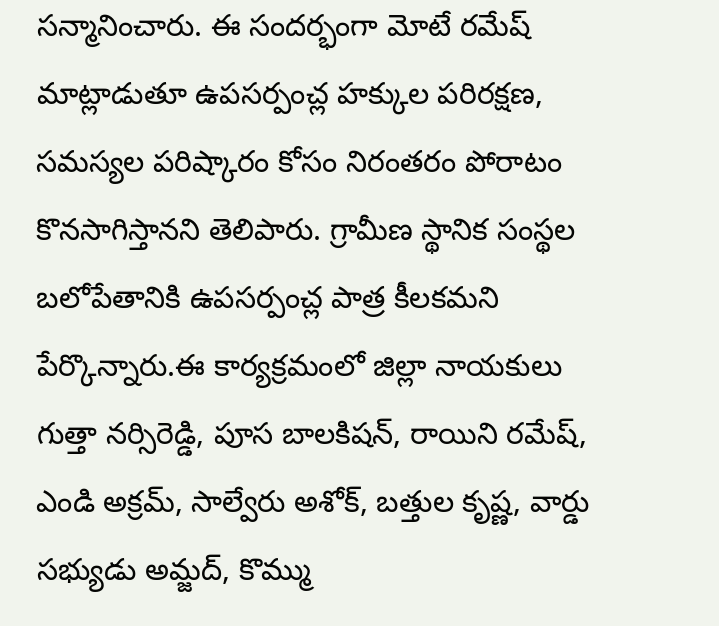సన్మానించారు. ఈ సందర్భంగా మోటే రమేష్ మాట్లాడుతూ ఉపసర్పంచ్ల హక్కుల పరిరక్షణ, సమస్యల పరిష్కారం కోసం నిరంతరం పోరాటం కొనసాగిస్తానని తెలిపారు. గ్రామీణ స్థానిక సంస్థల బలోపేతానికి ఉపసర్పంచ్ల పాత్ర కీలకమని పేర్కొన్నారు.ఈ కార్యక్రమంలో జిల్లా నాయకులు గుత్తా నర్సిరెడ్డి, పూస బాలకిషన్, రాయిని రమేష్, ఎండి అక్రమ్, సాల్వేరు అశోక్, బత్తుల కృష్ణ, వార్డు సభ్యుడు అమ్జద్, కొమ్ము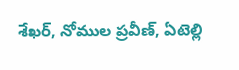శేఖర్, నోముల ప్రవీణ్, ఏటెల్లి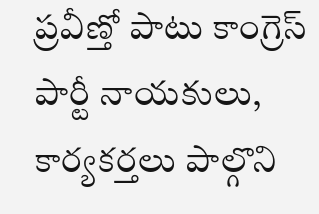ప్రవీణ్తో పాటు కాంగ్రెస్ పార్టీ నాయకులు, కార్యకర్తలు పాల్గొని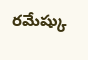రమేష్కు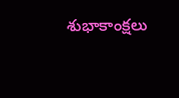శుభాకాంక్షలు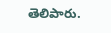తెలిపారు.